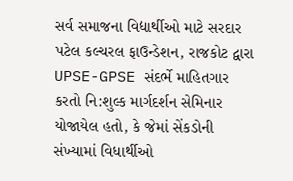સર્વ સમાજના વિદ્યાર્થીઓ માટે સરદાર પટેલ કલ્ચરલ ફાઉન્ડેશન, રાજકોટ દ્વારા UPSE-GPSE સંદર્ભે માહિતગાર કરતો નિ:શુલ્ક માર્ગદર્શન સેમિનાર યોજાયેલ હતો, કે જેમાં સેંકડોની સંખ્યામાં વિધાર્થીઓ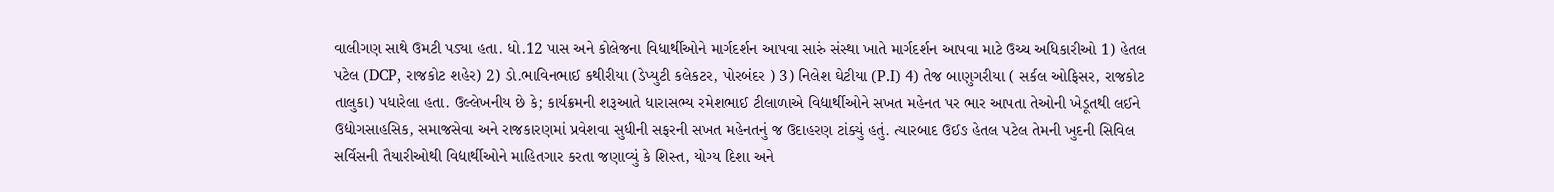વાલીગણ સાથે ઉમટી પડ્યા હતા. ધો.12 પાસ અને કોલેજના વિધાર્થીઓને માર્ગદર્શન આપવા સારું સંસ્થા ખાતે માર્ગદર્શન આપવા માટે ઉચ્ચ અધિકારીઓ 1) હેતલ પટેલ (DCP, રાજકોટ શહેર) 2) ડો.ભાવિનભાઈ કથીરીયા (ડેપ્યુટી કલેકટર, પોરબંદર ) 3) નિલેશ ઘેટીયા (P.I) 4) તેજ બાણુગરીયા ( સર્કલ ઓફિસર, રાજકોટ તાલુકા) પધારેલા હતા. ઉલ્લેખનીય છે કે; કાર્યક્રમની શરૂઆતે ધારાસભ્ય રમેશભાઈ ટીલાળાએ વિદ્યાર્થીઓને સખત મહેનત પર ભાર આપતા તેઓની ખેડૂતથી લઈને ઉદ્યોગસાહસિક, સમાજસેવા અને રાજકારણમાં પ્રવેશવા સુધીની સફરની સખત મહેનતનું જ ઉદાહરણ ટાંક્યું હતું. ત્યારબાદ ઉઈઙ હેતલ પટેલ તેમની ખુદની સિવિલ સર્વિસની તૈયારીઓથી વિદ્યાર્થીઓને માહિતગાર કરતા જણાવ્યું કે શિસ્ત, યોગ્ય દિશા અને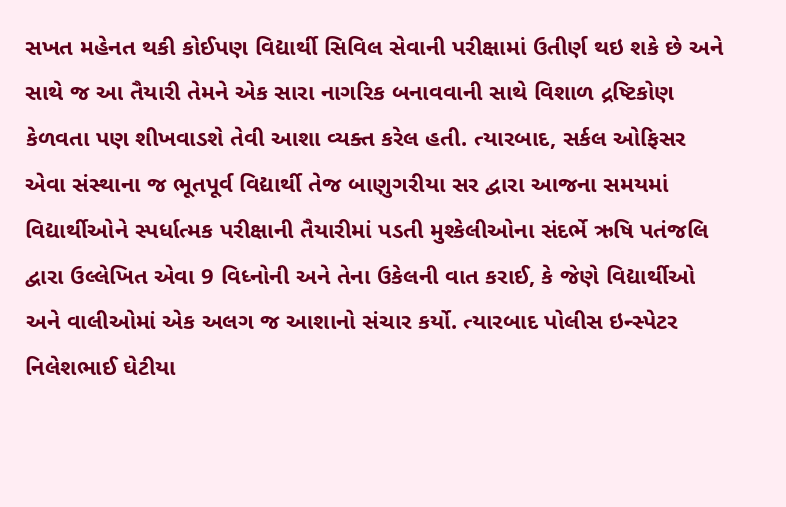સખત મહેનત થકી કોઈપણ વિદ્યાર્થી સિવિલ સેવાની પરીક્ષામાં ઉતીર્ણ થઇ શકે છે અને સાથે જ આ તૈયારી તેમને એક સારા નાગરિક બનાવવાની સાથે વિશાળ દ્રષ્ટિકોણ કેળવતા પણ શીખવાડશે તેવી આશા વ્યક્ત કરેલ હતી. ત્યારબાદ, સર્કલ ઓફિસર એવા સંસ્થાના જ ભૂતપૂર્વ વિદ્યાર્થી તેજ બાણુગરીયા સર દ્વારા આજના સમયમાં વિદ્યાર્થીઓને સ્પર્ધાત્મક પરીક્ષાની તૈયારીમાં પડતી મુશ્કેલીઓના સંદર્ભે ઋષિ પતંજલિ દ્વારા ઉલ્લેખિત એવા 9 વિધ્નોની અને તેના ઉકેલની વાત કરાઈ, કે જેણે વિદ્યાર્થીઓ અને વાલીઓમાં એક અલગ જ આશાનો સંચાર કર્યો. ત્યારબાદ પોલીસ ઇન્સ્પેટર નિલેશભાઈ ઘેટીયા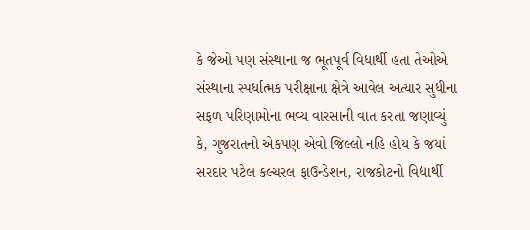કે જેઓ પણ સંસ્થાના જ ભૂતપૂર્વ વિધાર્થી હતા તેઓએ સંસ્થાના સ્પર્ધાત્મક પરીક્ષાના ક્ષેત્રે આવેલ અત્યાર સુધીના સફળ પરિણામોના ભવ્ય વારસાની વાત કરતા જણાવ્યું કે, ગુજરાતનો એકપણ એવો જિલ્લો નહિ હોય કે જયાં સરદાર પટેલ કલ્ચરલ ફાઉન્ડેશન, રાજકોટનો વિદ્યાર્થી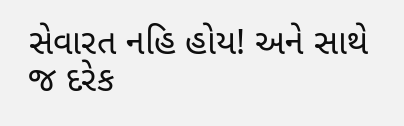સેવારત નહિ હોય! અને સાથે જ દરેક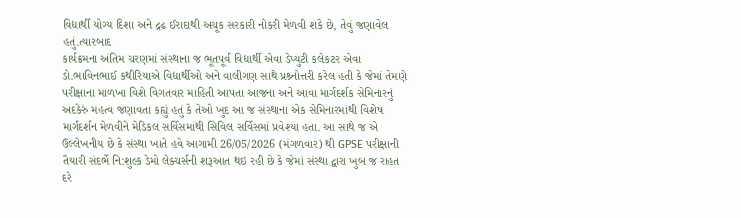વિદ્યાર્થી યોગ્ય દિશા અને દ્રઢ ઈરાદાથી અચૂક સરકારી નોકરી મેળવી શકે છે, તેવું જણાવેલ હતું.ત્યારબાદ
કાર્યક્રમના અંતિમ ચરણમાં સંસ્થાના જ ભૂતપૂર્વ વિદ્યાર્થી એવા ડેપ્યુટી કલેકટર એવા ડો.ભાવિનભાઈ કથીરિયાએ વિદ્યાર્થીઓ અને વાલીગણ સાથે પ્રશ્ર્નોત્તરી કરેલ હતી કે જેમાં તેમણે પરીક્ષાના માળખા વિશે વિગતવાર માહિતી આપતા આજના અને આવા માર્ગદર્શક સેમિનારનું અદકેરું મહત્વ જણાવતા કહ્યું હતું કે તેઓ ખુદ આ જ સંસ્થાના એક સેમિનારમાંથી વિશેષ માર્ગદર્શન મેળવીને મેડિકલ સર્વિસમાંથી સિવિલ સર્વિસમાં પ્રવેશ્યા હતા. આ સાથે જ એ ઉલ્લેખનીય છે કે સંસ્થા ખાતે હવે આગામી 26/05/2026 (મંગળવાર) થી GPSE પરીક્ષાની તૈયારી સંદર્ભે નિ:શુલ્ક ડેમો લેક્ચર્સની શરૂઆત થઇ રહી છે કે જેમાં સંસ્થા દ્વારા ખુબ જ રાહત દરે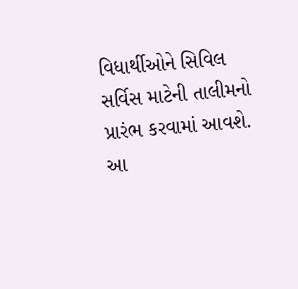વિધાર્થીઓને સિવિલ સર્વિસ માટેની તાલીમનો પ્રારંભ કરવામાં આવશે. આ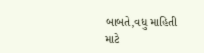બાબતે,વધુ માહિતી માટે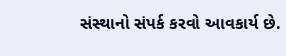સંસ્થાનો સંપર્ક કરવો આવકાર્ય છે.